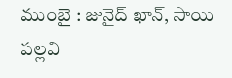ముంబై : జునైద్ ఖాన్, సాయి పల్లవి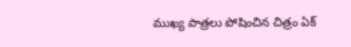ముఖ్య పాత్రలు పోషించిన చిత్రం ఏక్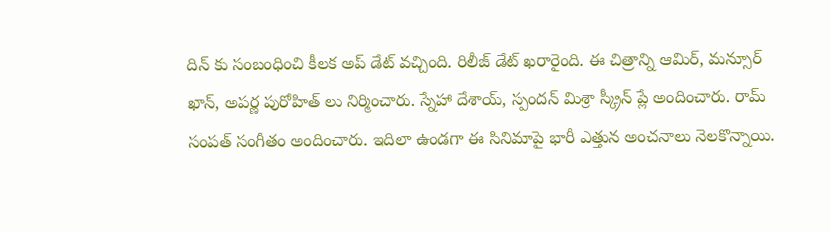దిన్ కు సంబంధించి కీలక అప్ డేట్ వచ్చింది. రిలీజ్ డేట్ ఖరారైంది. ఈ చిత్రాన్ని ఆమిర్, మన్సూర్ ఖాన్, అపర్ణ పురోహిత్ లు నిర్మించారు. స్నేహా దేశాయ్, స్పందన్ మిశ్రా స్క్రీన్ ప్లే అందించారు. రామ్ సంపత్ సంగీతం అందించారు. ఇదిలా ఉండగా ఈ సినిమాపై భారీ ఎత్తున అంచనాలు నెలకొన్నాయి.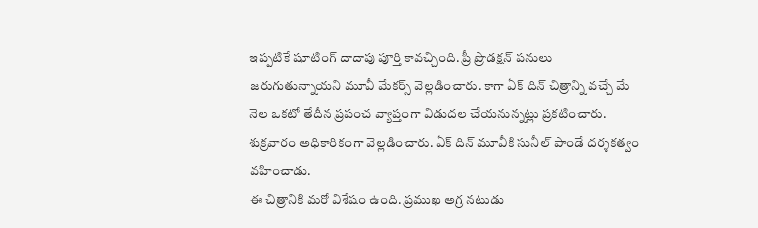ఇప్పటికే షూటింగ్ దాదాపు పూర్తి కావచ్చింది. ప్రీ ప్రొడక్షన్ పనులు జరుగుతున్నాయని మూవీ మేకర్స్ వెల్లడించారు. కాగా ఏక్ దిన్ చిత్రాన్ని వచ్చే మే నెల ఒకటో తేదీన ప్రపంచ వ్యాప్తంగా విడుదల చేయనున్నట్లు ప్రకటించారు. శుక్రవారం అధికారికంగా వెల్లడించారు. ఏక్ దిన్ మూవీకి సునీల్ పాండే దర్శకత్వం వహించాడు.
ఈ చిత్రానికి మరో విశేషం ఉంది. ప్రముఖ అగ్ర నటుడు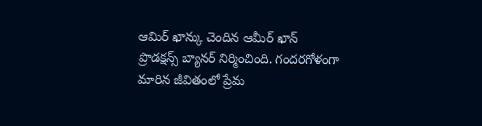ఆమిర్ ఖాన్కు చెందిన ఆమీర్ ఖాన్ ప్రొడక్షన్స్ బ్యానర్ నిర్మించింది. గందరగోళంగా మారిన జీవితంలో ప్రేమ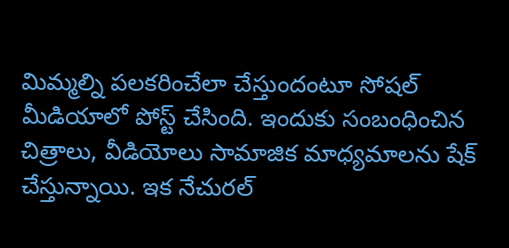మిమ్మల్ని పలకరించేలా చేస్తుందంటూ సోషల్ మీడియాలో పోస్ట్ చేసింది. ఇందుకు సంబంధించిన చిత్రాలు, వీడియోలు సామాజిక మాధ్యమాలను షేక్ చేస్తున్నాయి. ఇక నేచురల్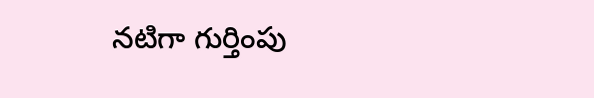నటిగా గుర్తింపు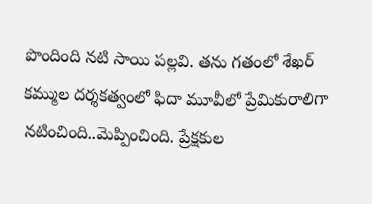పొందింది నటి సాయి పల్లవి. తను గతంలో శేఖర్ కమ్ముల దర్శకత్వంలో ఫిదా మూవీలో ప్రేమికురాలిగా నటించింది..మెప్పించింది. ప్రేక్షకుల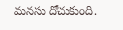మనసు దోచుకుంది.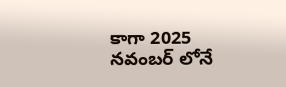కాగా 2025 నవంబర్ లోనే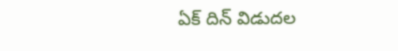ఏక్ దిన్ విడుదల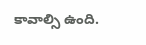కావాల్సి ఉంది.